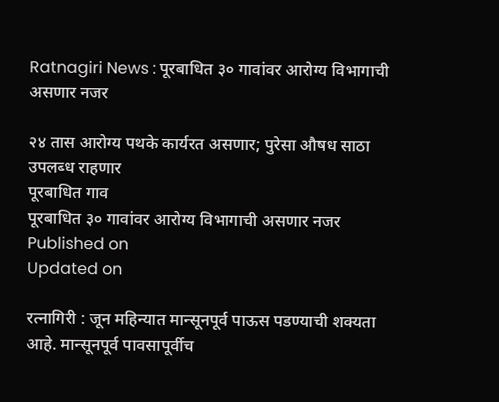Ratnagiri News : पूरबाधित ३० गावांवर आरोग्य विभागाची असणार नजर

२४ तास आरोग्य पथके कार्यरत असणार; पुरेसा औषध साठा उपलब्‍ध राहणार
पूरबाधित गाव
पूरबाधित ३० गावांवर आरोग्य विभागाची असणार नजर
Published on
Updated on

रत्‍नागिरी : जून महिन्यात मान्‍सूनपूर्व पाऊस पडण्याची शक्‍यता आहे. मान्‍सूनपूर्व पावसापूर्वीच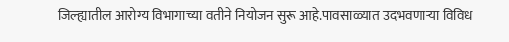जिल्‍ह्यातील आरोग्य विभागाच्‍या वतीने नियोजन सुरू आहे.पावसाळ्यात उदभवणाऱ्या विविध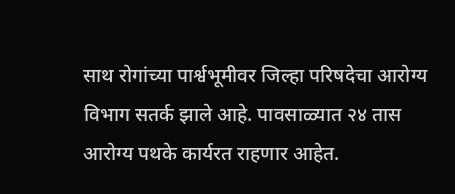साथ रोगांच्‍या पार्श्वभूमीवर जिल्‍हा परिषदेचा आरोग्य विभाग सतर्क झाले आहे. पावसाळ्यात २४ तास आरोग्य पथके कार्यरत राहणार आहेत.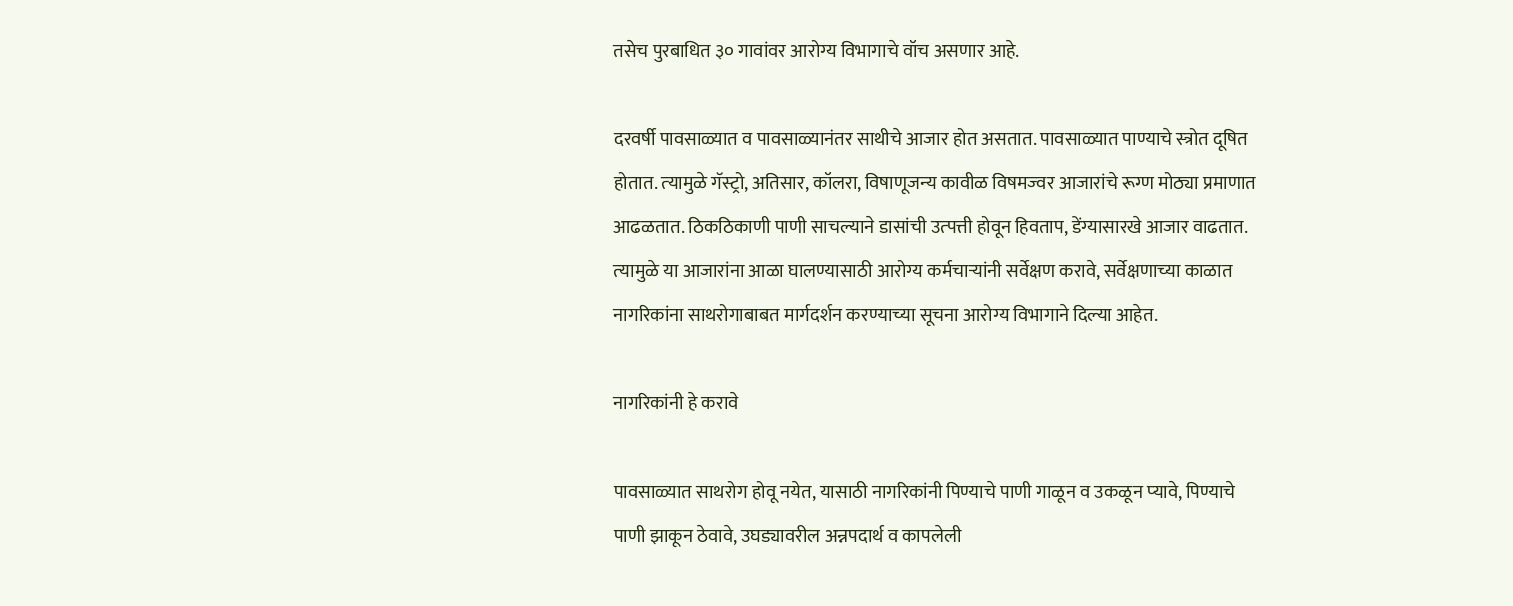तसेच पुरबाधित ३० गावांवर आरोग्य विभागाचे वॉच असणार आहे.

दरवर्षी पावसाळ्यात व पावसाळ्यानंतर साथीचे आजार होत असतात. पावसाळ्यात पाण्याचे स्‍त्रोत दूषित होतात. त्‍यामुळे गॅस्‍ट्रो, अतिसार, कॉलरा, विषाणूजन्‍य कावीळ विषमज्‍वर आजारांचे रूग्ण मोठ्या प्रमाणात आढळतात. ठिकठिकाणी पाणी साचल्‍याने डासांची उत्‍पत्ती होवून हिवताप, डेंग्यासारखे आजार वाढतात. त्‍यामुळे या आजारांना आळा घालण्यासाठी आरोग्य कर्मचाऱ्यांनी सर्वेक्षण करावे, सर्वेक्षणाच्‍या काळात नागरिकांना साथरोगाबाबत मार्गदर्शन करण्याच्‍या सूचना आरोग्य विभागाने दिल्‍या आहेत.

नागरिकांनी हे करावे

पावसाळ्यात साथरोग होवू नयेत, यासाठी नागरिकांनी पिण्याचे पाणी गाळून व उकळून प्‍यावे, पिण्याचे पाणी झाकून ठेवावे, उघड्यावरील अन्नपदार्थ व कापलेली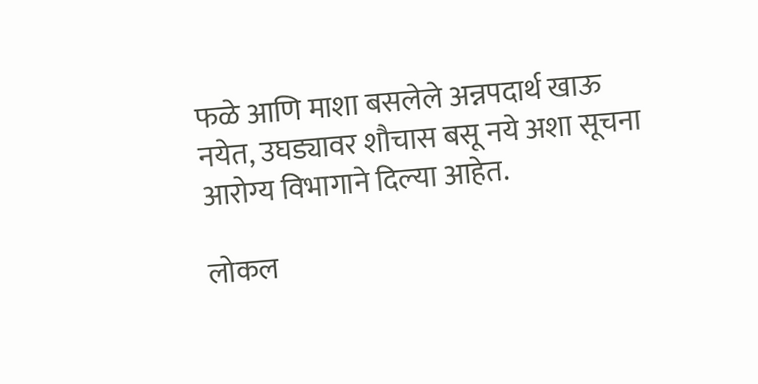फळे आणि माशा बसलेले अन्नपदार्थ खाऊ नयेत, उघड्यावर शौचास बसू नये अशा सूचना आरोग्य विभागाने दिल्‍या आहेत.

लोकल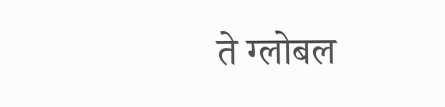ते ग्लोबल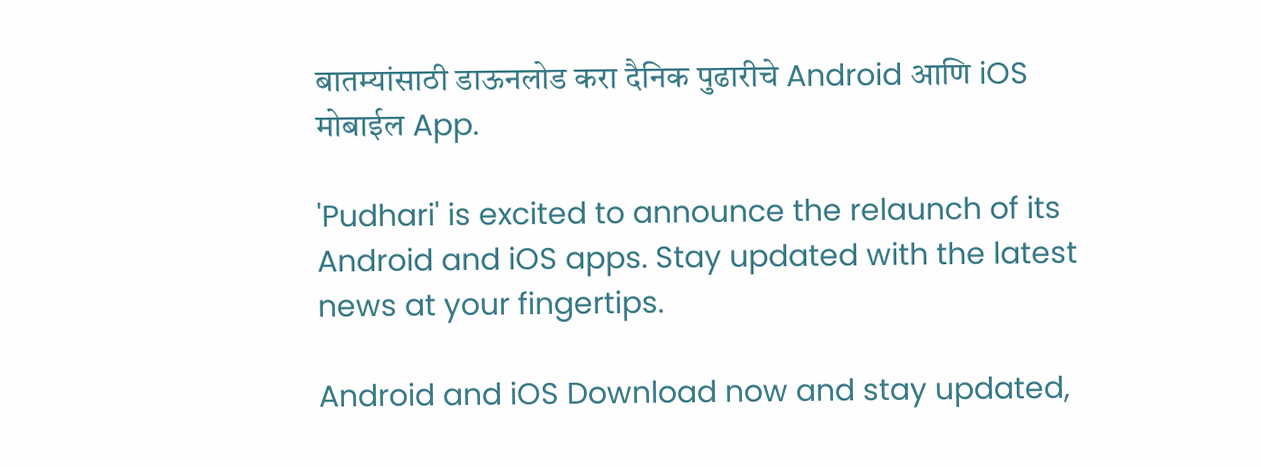बातम्यांसाठी डाऊनलोड करा दैनिक पुढारीचे Android आणि iOS मोबाईल App.

'Pudhari' is excited to announce the relaunch of its Android and iOS apps. Stay updated with the latest news at your fingertips.

Android and iOS Download now and stay updated,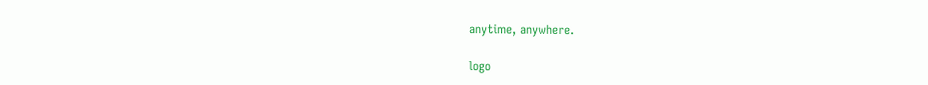anytime, anywhere.

logo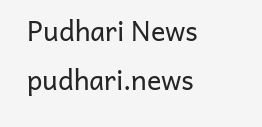Pudhari News
pudhari.news